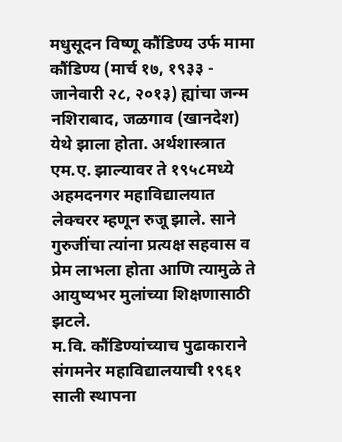मधुसूदन विष्णू कौंडिण्य उर्फ मामा कौंडिण्य (मार्च १७, १९३३ - जानेवारी २८, २०१३) ह्यांचा जन्म नशिराबाद, जळगाव (खानदेश) येथे झाला होता. अर्थशास्त्रात एम.ए. झाल्यावर ते १९५८मध्ये अहमदनगर महाविद्यालयात लेक्चरर म्हणून रुजू झाले. साने गुरुजींचा त्यांना प्रत्यक्ष सहवास व प्रेम लाभला होता आणि त्यामुळे ते आयुष्यभर मुलांच्या शिक्षणासाठी झटले.
म.वि. कौंडिण्यांच्याच पुढाकाराने संगमनेर महाविद्यालयाची १९६१ साली स्थापना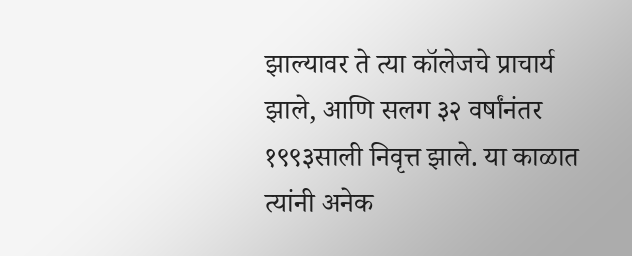झाल्यावर ते त्या कॉलेजचे प्राचार्य झाले, आणि सलग ३२ वर्षांनंतर १९९३साली निवृत्त झाले. या काळात त्यांनी अनेक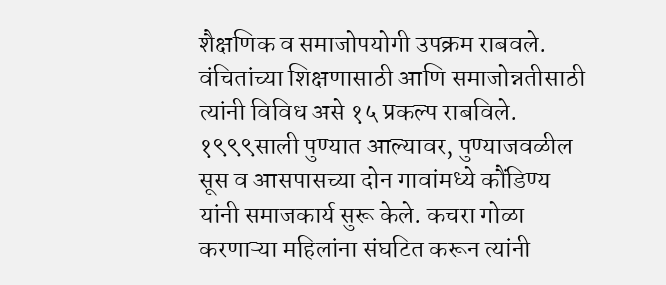शैक्षणिक व समाजोपयोगी उपक्रम राबवले. वंचितांच्या शिक्षणासाठी आणि समाजोन्नतीसाठी त्यांनी विविध असे १५ प्रकल्प राबविले.
१९९९साली पुण्यात आल्यावर, पुण्याजवळील सूस व आसपासच्या दोन गावांमध्ये कौंडिण्य यांनी समाजकार्य सुरू केले. कचरा गोळा करणाऱ्या महिलांना संघटित करून त्यांनी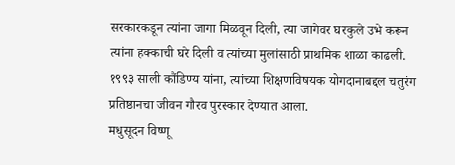सरकारकडून त्यांना जागा मिळवून दिली, त्या जागेवर घरकुले उभे करून त्यांना हक्काची घरे दिली व त्यांच्या मुलांसाठी प्राथमिक शाळा काढली.
१९९३ साली कौंडिण्य यांना, त्यांच्या शिक्षणविषयक योगदानाबद्दल चतुरंग प्रतिष्ठानचा जीवन गौरव पुरस्कार देण्यात आला.
मधुसूदन विष्णू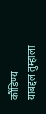कौंडिण्य
याबद्दल तुम्हाला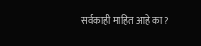सर्वकाही माहित आहे का?